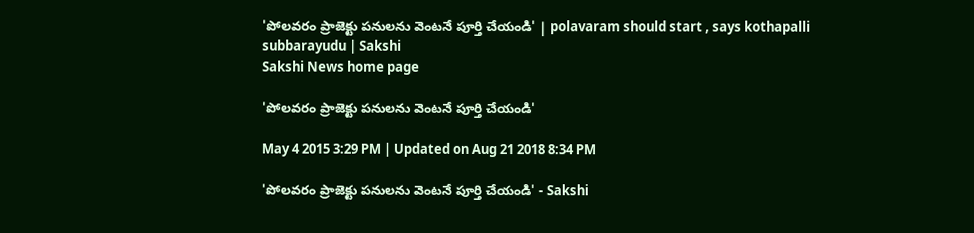'పోలవరం ప్రాజెక్టు పనులను వెంటనే పూర్తి చేయండి' | polavaram should start , says kothapalli subbarayudu | Sakshi
Sakshi News home page

'పోలవరం ప్రాజెక్టు పనులను వెంటనే పూర్తి చేయండి'

May 4 2015 3:29 PM | Updated on Aug 21 2018 8:34 PM

'పోలవరం ప్రాజెక్టు పనులను వెంటనే పూర్తి చేయండి' - Sakshi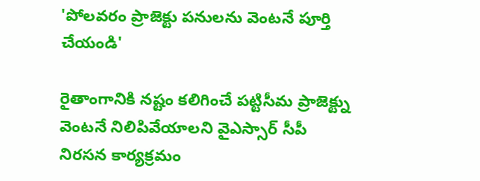'పోలవరం ప్రాజెక్టు పనులను వెంటనే పూర్తి చేయండి'

రైతాంగానికి నష్టం కలిగించే పట్టిసీమ ప్రాజెక్ట్ను వెంటనే నిలిపివేయాలని వైఎస్సార్ సీపీ నిరసన కార్యక్రమం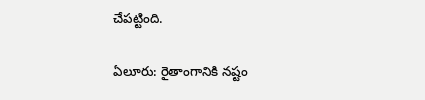చేపట్టింది.

ఏలూరు: రైతాంగానికి నష్టం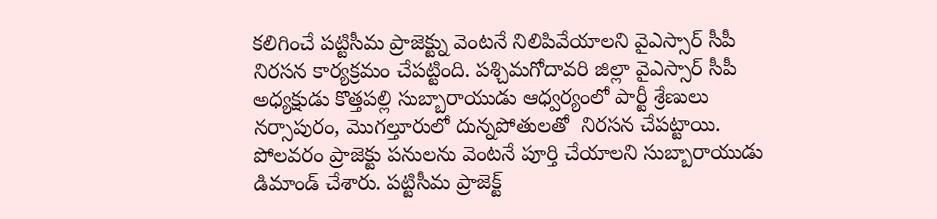కలిగించే పట్టిసీమ ప్రాజెక్ట్ను వెంటనే నిలిపివేయాలని వైఎస్సార్ సీపీ నిరసన కార్యక్రమం చేపట్టింది. పశ్చిమగోదావరి జిల్లా వైఎస్సార్ సీపీ అధ్యక్షుడు కొత్తపల్లి సుబ్బారాయుడు ఆధ్వర్యంలో పార్టీ శ్రేణులు నర్సాపురం, మొగల్తూరులో దున్నపోతులతో  నిరసన చేపట్టాయి. పోలవరం ప్రాజెక్టు పనులను వెంటనే పూర్తి చేయాలని సుబ్బారాయుడు డిమాండ్ చేశారు. పట్టిసీమ ప్రాజెక్ట్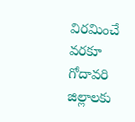విరమించే వరకూ గోదావరి జిల్లాలకు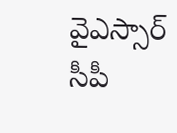వైఎస్సార్ సీపీ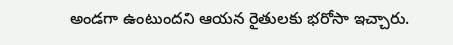అండగా ఉంటుందని ఆయన రైతులకు భరోసా ఇచ్చారు.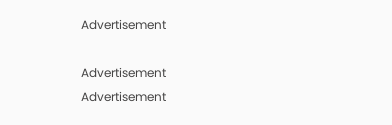Advertisement

Advertisement
Advertisement